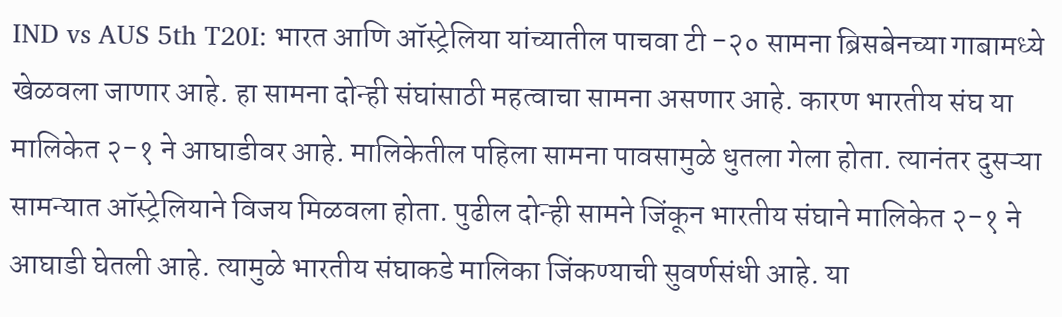IND vs AUS 5th T20I: भारत आणि ऑस्ट्रेलिया यांच्यातील पाचवा टी -२० सामना ब्रिसबेनच्या गाबामध्ये खेळवला जाणार आहे. हा सामना दोन्ही संघांसाठी महत्वाचा सामना असणार आहे. कारण भारतीय संघ या मालिकेत २-१ ने आघाडीवर आहे. मालिकेतील पहिला सामना पावसामुळे धुतला गेला होता. त्यानंतर दुसऱ्या सामन्यात ऑस्ट्रेलियाने विजय मिळवला होता. पुढील दोन्ही सामने जिंकून भारतीय संघाने मालिकेत २-१ ने आघाडी घेतली आहे. त्यामुळे भारतीय संघाकडे मालिका जिंकण्याची सुवर्णसंधी आहे. या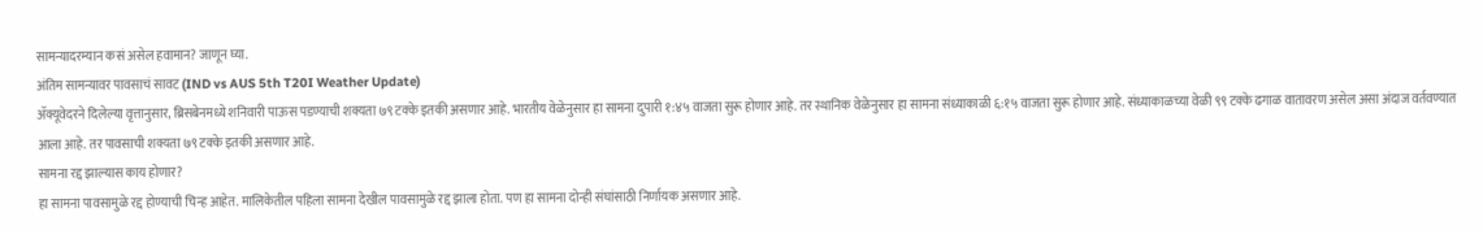सामन्यादरम्यान कसं असेल हवामान? जाणून घ्या.
अंतिम सामन्यावर पावसाचं सावट (IND vs AUS 5th T20I Weather Update)
ॲक्यूवेदरने दिलेल्या वृत्तानुसार, ब्रिसबेनमध्ये शनिवारी पाऊस पडण्याची शक्यता ७९ टक्के इतकी असणार आहे. भारतीय वेळेनुसार हा सामना दुपारी १:४५ वाजता सुरू होणार आहे. तर स्थानिक वेळेनुसार हा सामना संध्याकाळी ६:१५ वाजता सुरू होणार आहे. संध्याकाळच्या वेळी ९९ टक्के ढगाळ वातावरण असेल असा अंदाज वर्तवण्यात आला आहे. तर पावसाची शक्यता ७९ टक्के इतकी असणार आहे.
सामना रद्द झाल्यास काय होणार?
हा सामना पावसामुळे रद्द होण्याची चिन्ह आहेत. मालिकेतील पहिला सामना देखील पावसामुळे रद्द झाला होता. पण हा सामना दोन्ही संघांसाठी निर्णायक असणार आहे.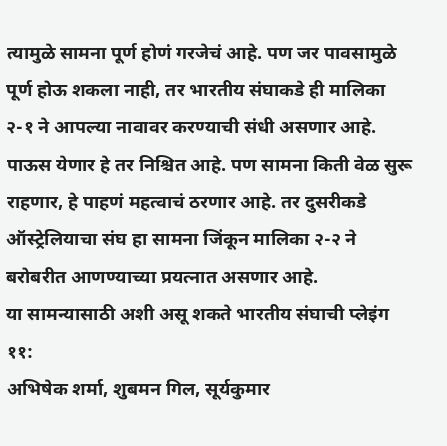त्यामुळे सामना पूर्ण होणं गरजेचं आहे. पण जर पावसामुळे पूर्ण होऊ शकला नाही, तर भारतीय संघाकडे ही मालिका २-१ ने आपल्या नावावर करण्याची संधी असणार आहे. पाऊस येणार हे तर निश्चित आहे. पण सामना किती वेळ सुरू राहणार, हे पाहणं महत्वाचं ठरणार आहे. तर दुसरीकडे ऑस्ट्रेलियाचा संघ हा सामना जिंकून मालिका २-२ ने बरोबरीत आणण्याच्या प्रयत्नात असणार आहे.
या सामन्यासाठी अशी असू शकते भारतीय संघाची प्लेइंग ११:
अभिषेक शर्मा, शुबमन गिल, सूर्यकुमार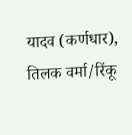यादव (कर्णधार), तिलक वर्मा/रिंकू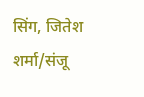सिंग, जितेश शर्मा/संजू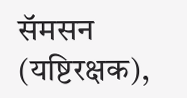सॅमसन (यष्टिरक्षक),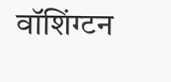वॉशिंग्टन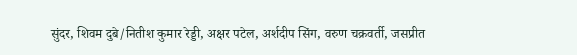सुंदर, शिवम दुबे/नितीश कुमार रेड्डी, अक्षर पटेल, अर्शदीप सिंग, वरुण चक्रवर्ती, जसप्रीत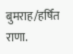बुमराह/हर्षित राणा.